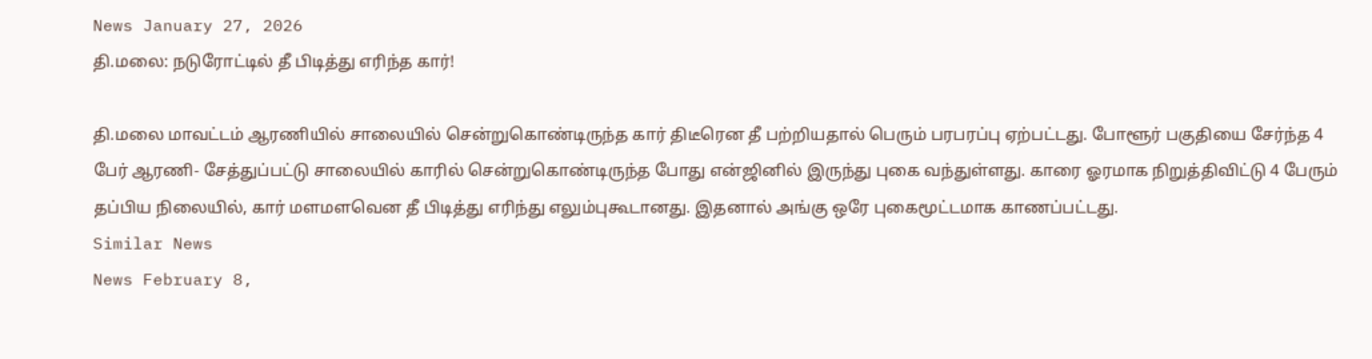News January 27, 2026
தி.மலை: நடுரோட்டில் தீ பிடித்து எரிந்த கார்!

தி.மலை மாவட்டம் ஆரணியில் சாலையில் சென்றுகொண்டிருந்த கார் திடீரென தீ பற்றியதால் பெரும் பரபரப்பு ஏற்பட்டது. போளூர் பகுதியை சேர்ந்த 4 பேர் ஆரணி- சேத்துப்பட்டு சாலையில் காரில் சென்றுகொண்டிருந்த போது என்ஜினில் இருந்து புகை வந்துள்ளது. காரை ஓரமாக நிறுத்திவிட்டு 4 பேரும் தப்பிய நிலையில், கார் மளமளவென தீ பிடித்து எரிந்து எலும்புகூடானது. இதனால் அங்கு ஒரே புகைமூட்டமாக காணப்பட்டது.
Similar News
News February 8,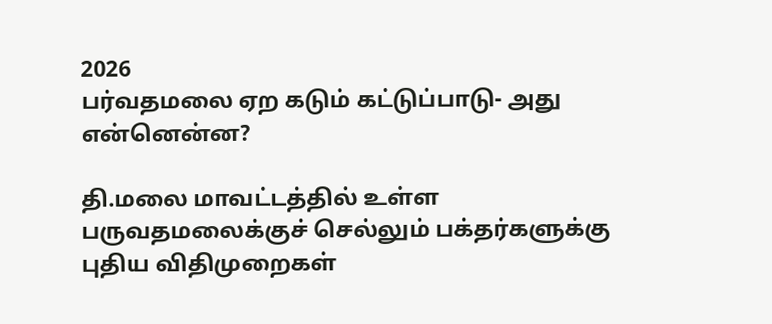2026
பர்வதமலை ஏற கடும் கட்டுப்பாடு- அது என்னென்ன?

தி.மலை மாவட்டத்தில் உள்ள பருவதமலைக்குச் செல்லும் பக்தர்களுக்கு புதிய விதிமுறைகள்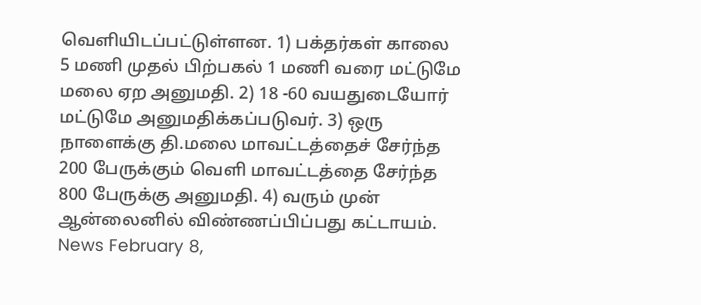வெளியிடப்பட்டுள்ளன. 1) பக்தர்கள் காலை 5 மணி முதல் பிற்பகல் 1 மணி வரை மட்டுமே மலை ஏற அனுமதி. 2) 18 -60 வயதுடையோர் மட்டுமே அனுமதிக்கப்படுவர். 3) ஒரு நாளைக்கு தி.மலை மாவட்டத்தைச் சேர்ந்த 200 பேருக்கும் வெளி மாவட்டத்தை சேர்ந்த 800 பேருக்கு அனுமதி. 4) வரும் முன் ஆன்லைனில் விண்ணப்பிப்பது கட்டாயம்.
News February 8,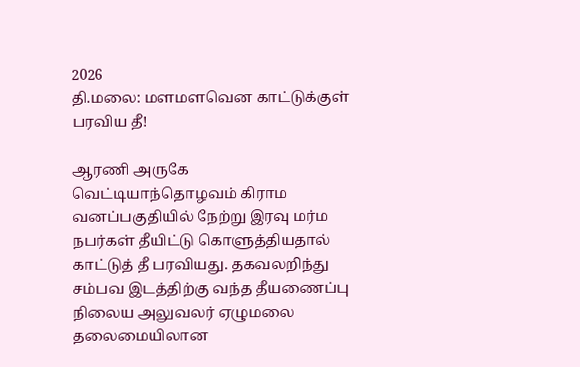2026
தி.மலை: மளமளவென காட்டுக்குள் பரவிய தீ!

ஆரணி அருகே வெட்டியாந்தொழவம் கிராம வனப்பகுதியில் நேற்று இரவு மர்ம நபர்கள் தீயிட்டு கொளுத்தியதால் காட்டுத் தீ பரவியது. தகவலறிந்து சம்பவ இடத்திற்கு வந்த தீயணைப்பு நிலைய அலுவலர் ஏழுமலை தலைமையிலான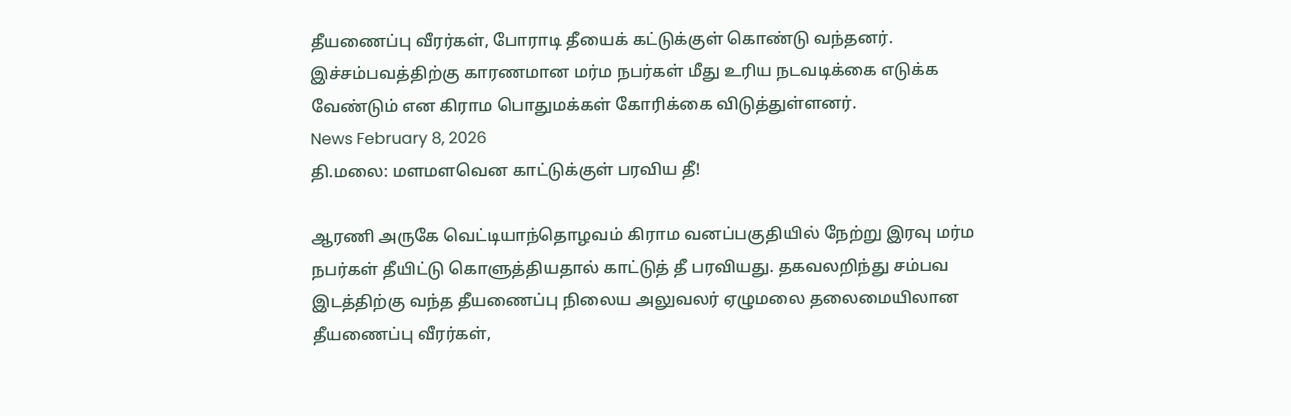தீயணைப்பு வீரர்கள், போராடி தீயைக் கட்டுக்குள் கொண்டு வந்தனர். இச்சம்பவத்திற்கு காரணமான மர்ம நபர்கள் மீது உரிய நடவடிக்கை எடுக்க வேண்டும் என கிராம பொதுமக்கள் கோரிக்கை விடுத்துள்ளனர்.
News February 8, 2026
தி.மலை: மளமளவென காட்டுக்குள் பரவிய தீ!

ஆரணி அருகே வெட்டியாந்தொழவம் கிராம வனப்பகுதியில் நேற்று இரவு மர்ம நபர்கள் தீயிட்டு கொளுத்தியதால் காட்டுத் தீ பரவியது. தகவலறிந்து சம்பவ இடத்திற்கு வந்த தீயணைப்பு நிலைய அலுவலர் ஏழுமலை தலைமையிலான தீயணைப்பு வீரர்கள்,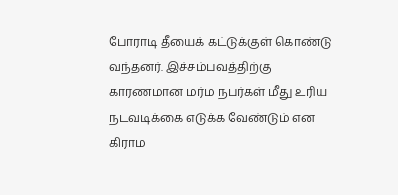போராடி தீயைக் கட்டுக்குள் கொண்டு வந்தனர். இச்சம்பவத்திற்கு காரணமான மர்ம நபர்கள் மீது உரிய நடவடிக்கை எடுக்க வேண்டும் என கிராம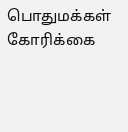பொதுமக்கள் கோரிக்கை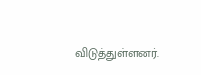விடுத்துள்ளனர்.